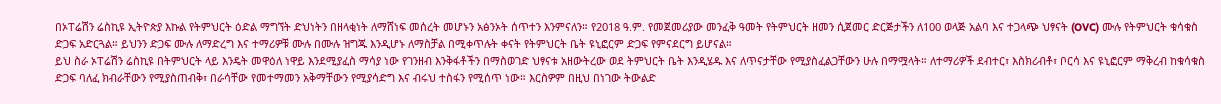በኦፐሬሽን ሬስኪዩ ኢትዮጵያ እኩል የትምህርት ዕድል ማግኘት ድህነትን በዘላቂነት ለማሸነፍ መሰረት መሆኑን አፅንኦት ሰጥተን እንምናለን። የ2018 ዓ.ም. የመጀመሪያው መንፈቅ ዓመት የትምህርት ዘመን ሲጀመር ድርጅታችን ለ100 ወላጅ አልባ እና ተጋላጭ ህፃናት (OVC) ሙሉ የትምህርት ቁሳቁስ ድጋፍ አድርጓል። ይህንን ድጋፍ ሙሉ ለማድረግ እና ተማሪዎቹ ሙሉ በሙሉ ዝግጁ እንዲሆኑ ለማስቻል በሚቀጥሉት ቀናት የትምህርት ቤት ዩኒፎርም ድጋፍ የምናደርግ ይሆናል።
ይህ ስራ ኦፐሬሽን ሬስኪዩ በትምህርት ላይ እንዴት መዋዕለ ነዋይ እንደሚያፈስ ማሳያ ነው የገንዘብ እንቅፋቶችን በማስወገድ ህፃናቱ አዘውትረው ወደ ትምህርት ቤት እንዲሄዱ እና ለጥናታቸው የሚያስፈልጋቸውን ሁሉ በማሟላት። ለተማሪዎች ደብተር፣ እስክሪብቶ፣ ቦርሳ እና ዩኒፎርም ማቅረብ ከቁሳቁስ ድጋፍ ባለፈ ክብራቸውን የሚያስጠብቅ፣ በራሳቸው የመተማመን አቅማቸውን የሚያሳድግ እና ብሩህ ተስፋን የሚሰጥ ነው። እርስዎም በዚህ በነገው ትውልድ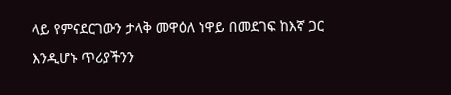ላይ የምናደርገውን ታላቅ መዋዕለ ነዋይ በመደገፍ ከእኛ ጋር እንዲሆኑ ጥሪያችንን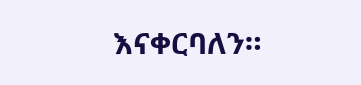እናቀርባለን።